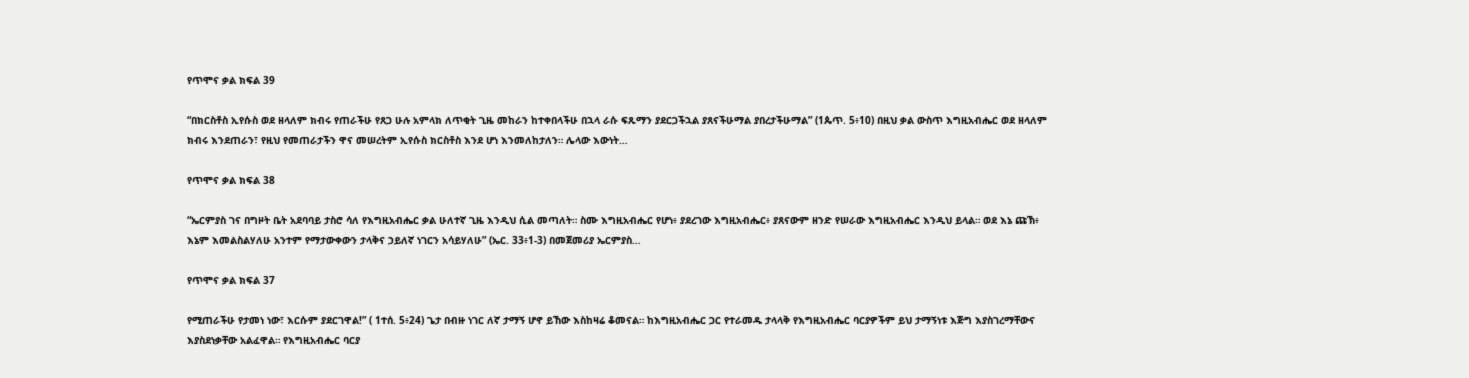የጥሞና ቃል ክፍል 39

“በክርስቶስ ኢየሱስ ወደ ዘላለም ክብሩ የጠራችሁ የጸጋ ሁሉ አምላክ ለጥቂት ጊዜ መከራን ከተቀበላችሁ በኋላ ራሱ ፍጹማን ያደርጋችኋል ያጸናችሁማል ያበረታችሁማል” (1ጴጥ. 5፥10) በዚህ ቃል ውስጥ እግዚአብሔር ወደ ዘላለም ክብሩ እንደጠራን፣ የዚህ የመጠራታችን ዋና መሠረትም ኢየሱስ ክርስቶስ እንደ ሆነ እንመለከታለን። ሌላው እውነት…

የጥሞና ቃል ክፍል 38

“ኤርምያስ ገና በግዞት ቤት አደባባይ ታስሮ ሳለ የእግዚአብሔር ቃል ሁለተኛ ጊዜ እንዲህ ሲል መጣለት። ስሙ እግዚአብሔር የሆነ፥ ያደረገው እግዚአብሔር፥ ያጸናውም ዘንድ የሠራው እግዚአብሔር እንዲህ ይላል። ወደ እኔ ጩኽ፥ እኔም እመልስልሃለሁ አንተም የማታውቀውን ታላቅና ኃይለኛ ነገርን አሳይሃለሁ” (ኤር. 33፥1-3) በመጀመሪያ ኤርምያስ…

የጥሞና ቃል ክፍል 37

የሚጠራችሁ የታመነ ነው፣ እርሱም ያደርገዋል!” ( 1ተሰ. 5፥24) ጌታ በብዙ ነገር ለኛ ታማኝ ሆኖ ይኸው እስከዛሬ ቆመናል። ከእግዚአብሔር ጋር የተራመዱ ታላላቅ የእግዚአብሔር ባርያዎችም ይህ ታማኝነቱ እጅግ እያስገረማቸውና እያስደነቃቸው አልፈዋል። የእግዚአብሔር ባርያ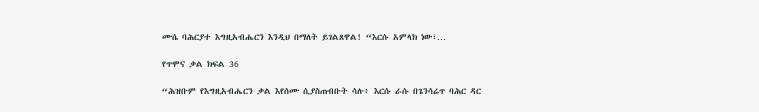ሙሴ ባሕርያተ እግዚአብሔርን እንዲህ በማለት ይገልጸዋል! “እርሱ አምላክ ነው፣…

የጥሞና ቃል ክፍል 36

“ሕዝቡም የእግዚአብሔርን ቃል እየሰሙ ሲያስጠብቡት ሳሉ፥ እርሱ ራሱ በጌንሳሬጥ ባሕር ዳር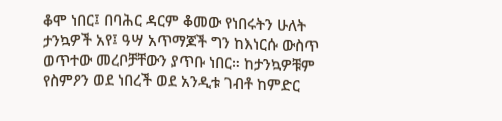ቆሞ ነበር፤ በባሕር ዳርም ቆመው የነበሩትን ሁለት ታንኳዎች አየ፤ ዓሣ አጥማጆች ግን ከእነርሱ ውስጥ ወጥተው መረቦቻቸውን ያጥቡ ነበር። ከታንኳዎቹም የስምዖን ወደ ነበረች ወደ አንዲቱ ገብቶ ከምድር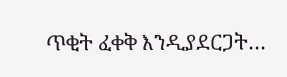ጥቂት ፈቀቅ እንዲያደርጋት…